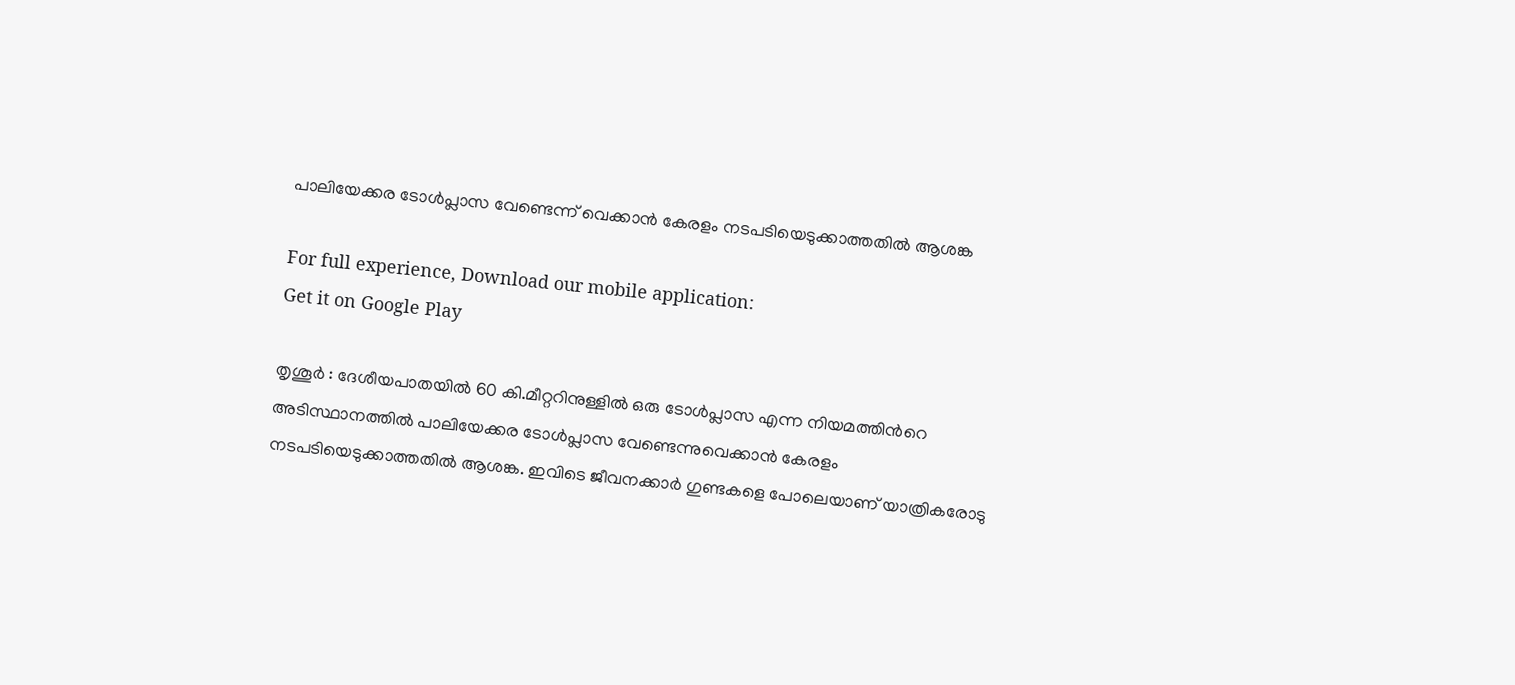പാലിയേക്കര ടോള്‍പ്ലാസ വേണ്ടെന്ന് വെക്കാന്‍ കേരളം നടപടിയെടുക്കാത്തതില്‍ ആശങ്ക

For full experience, Download our mobile application:
Get it on Google Play

തൃശൂര്‍ : ദേശീയപാതയില്‍ 60 കി.മീറ്ററിനുള്ളില്‍ ഒരു ടോള്‍പ്ലാസ എന്ന നിയമത്തിന്‍റെ അടിസ്ഥാനത്തില്‍ പാലിയേക്കര ടോള്‍പ്ലാസ വേണ്ടെന്നുവെക്കാന്‍ കേരളം നടപടിയെടുക്കാത്തതില്‍ ആശങ്ക. ഇവിടെ ജീവനക്കാര്‍ ഗുണ്ടകളെ പോലെയാണ് യാത്രികരോടു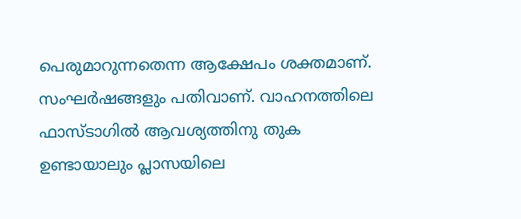പെരുമാറുന്നതെന്ന ആക്ഷേപം ശക്തമാണ്. സംഘര്‍ഷങ്ങളും പതിവാണ്. വാഹനത്തിലെ ഫാസ്ടാഗില്‍ ആവശ്യത്തിനു തുക ഉണ്ടായാലും പ്ലാസയിലെ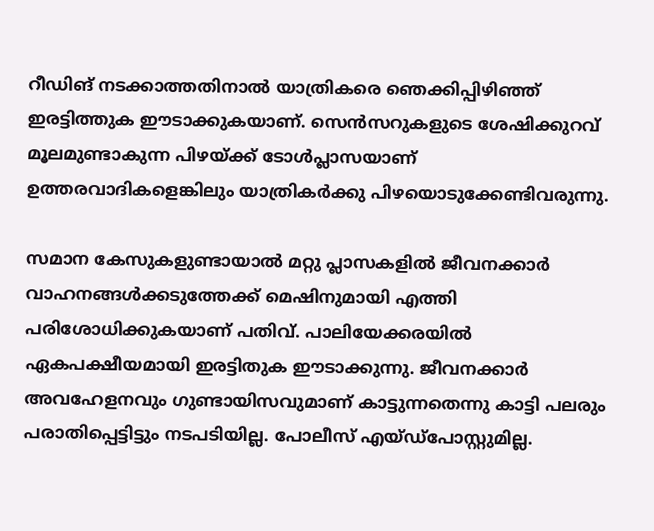റീഡിങ് നടക്കാത്തതിനാല്‍ യാത്രികരെ ഞെക്കിപ്പിഴിഞ്ഞ് ഇരട്ടിത്തുക ഈടാക്കുകയാണ്. സെന്‍സറുകളുടെ ശേഷിക്കുറവ് മൂലമുണ്ടാകുന്ന പിഴയ്ക്ക് ടോള്‍പ്ലാസയാണ് ഉത്തരവാദികളെങ്കിലും യാത്രികര്‍ക്കു പിഴയൊടുക്കേണ്ടിവരുന്നു.

സമാന കേസുകളുണ്ടായാല്‍ മറ്റു പ്ലാസകളില്‍ ജീവനക്കാര്‍ വാഹനങ്ങള്‍ക്കടുത്തേക്ക് മെഷിനുമായി എത്തി പരിശോധിക്കുകയാണ് പതിവ്. പാലിയേക്കരയില്‍ ഏകപക്ഷീയമായി ഇരട്ടിതുക ഈടാക്കുന്നു. ജീവനക്കാര്‍ അവഹേളനവും ഗുണ്ടായിസവുമാണ് കാട്ടുന്നതെന്നു കാട്ടി പലരും പരാതിപ്പെട്ടിട്ടും നടപടിയില്ല. പോലീസ് എയ്ഡ്‌പോസ്റ്റുമില്ല.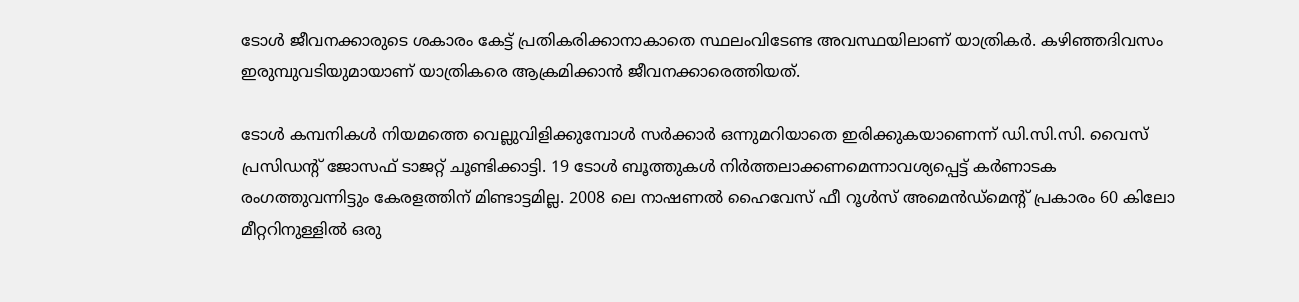ടോള്‍ ജീവനക്കാരുടെ ശകാരം കേട്ട് പ്രതികരിക്കാനാകാതെ സ്ഥലംവിടേണ്ട അവസ്ഥയിലാണ് യാത്രികര്‍. കഴിഞ്ഞദിവസം ഇരുമ്പുവടിയുമായാണ് യാത്രികരെ ആക്രമിക്കാന്‍ ജീവനക്കാരെത്തിയത്.

ടോള്‍ കമ്പനികള്‍ നിയമത്തെ വെല്ലുവിളിക്കുമ്പോള്‍ സര്‍ക്കാര്‍ ഒന്നുമറിയാതെ ഇരിക്കുകയാണെന്ന് ഡി.സി.സി. വൈസ് പ്രസിഡന്റ് ജോസഫ് ടാജറ്റ് ചൂണ്ടിക്കാട്ടി. 19 ടോള്‍ ബൂത്തുകള്‍ നിര്‍ത്തലാക്കണമെന്നാവശ്യപ്പെട്ട് കര്‍ണാടക രംഗത്തുവന്നിട്ടും കേരളത്തിന് മിണ്ടാട്ടമില്ല. 2008 ലെ നാഷണല്‍ ഹൈവേസ് ഫീ റൂള്‍സ് അമെന്‍ഡ്‌മെന്റ് പ്രകാരം 60 കിലോ മീറ്ററിനുള്ളില്‍ ഒരു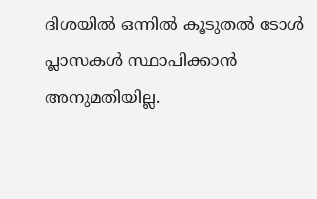ദിശയില്‍ ഒന്നില്‍ കൂടുതല്‍ ടോള്‍ പ്ലാസകള്‍ സ്ഥാപിക്കാന്‍ അനുമതിയില്ല.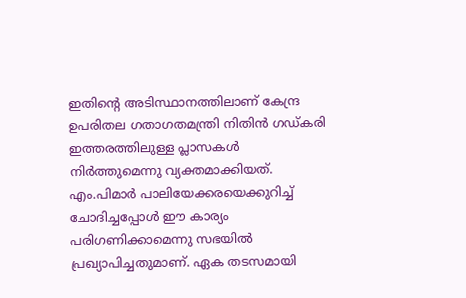ഇതിന്റെ അടിസ്ഥാനത്തിലാണ് കേന്ദ്ര ഉപരിതല ഗതാഗതമന്ത്രി നിതിന്‍ ഗഡ്കരി ഇത്തരത്തിലുള്ള പ്ലാസകള്‍ നിര്‍ത്തുമെന്നു വ്യക്തമാക്കിയത്. എം.പിമാര്‍ പാലിയേക്കരയെക്കുറിച്ച്‌ ചോദിച്ചപ്പോള്‍ ഈ കാര്യം പരിഗണിക്കാമെന്നു സഭയില്‍ പ്രഖ്യാപിച്ചതുമാണ്. ഏക തടസമായി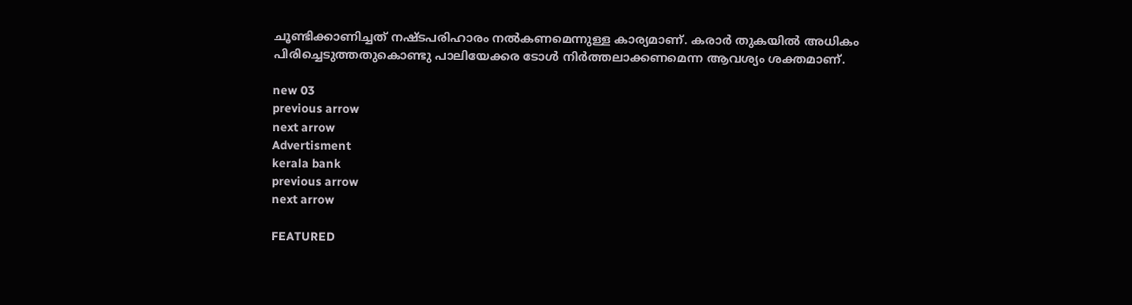ചൂണ്ടിക്കാണിച്ചത് നഷ്ടപരിഹാരം നല്‍കണമെന്നുള്ള കാര്യമാണ്. കരാര്‍ തുകയില്‍ അധികം പിരിച്ചെടുത്തതുകൊണ്ടു പാലിയേക്കര ടോള്‍ നിര്‍ത്തലാക്കണമെന്ന ആവശ്യം ശക്തമാണ്.

new 03
previous arrow
next arrow
Advertisment
kerala bank
previous arrow
next arrow

FEATURED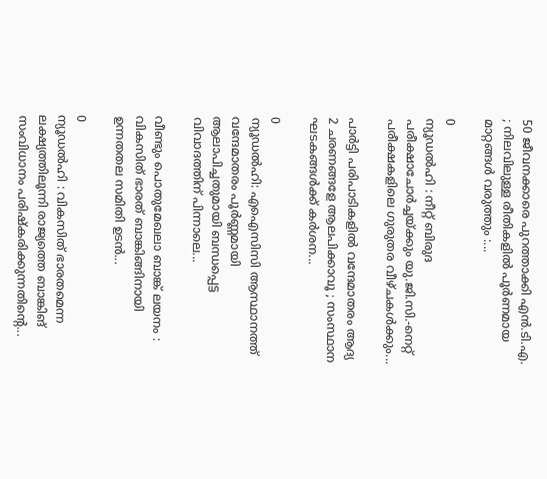50 ജീവനക്കാരെ പുറത്താക്കി എൻ.ടി.എ. ; നിലവിലുള്ള രീതികളിൽ പൂർണമായ മാറ്റങ്ങൾ വരുത്തും :...

0
ന്യൂഡൽഹി : നീറ്റ് ബിരുദ പരീക്ഷാചോർച്ചയ്ക്കും യു.ജി.സി.-നെറ്റ് പരീക്ഷകളിലെ ഗുരുതര വീഴ്ചകൾക്കും...

പാർട്ടി പരിപാടികളിൽ വന്ദേമാതരം ആദ്യ 2 ചരണങ്ങളേ ആലപിക്കാവൂ ; സംസ്ഥാന ഘടകങ്ങൾക്ക് കർശന...

0
ന്യൂഡൽഹി: എഐസിസി ആസ്ഥാനത്ത് വന്ദേമാതരം പൂര്‍ണ്ണമായി ആലാപിച്ചതുമായി ബന്ധപ്പെട്ട വിവാദത്തിന് പിന്നാലെ...

വീണ്ടും പൊതുമേഖലാ ബാങ്ക് ലയനം : വികസിത് ഭാരത് ബാങ്കിങ്ങിനായി ഉന്നതതല സമിതി ഉടൻ...

0
ന്യൂഡൽഹി : വികസിത് ഭാരതമെന്ന ലക്ഷ്യത്തിലൂന്നി രാജ്യത്തെ ബാങ്കിങ് സംവിധാനം പരിഷ്കരിക്കുന്നതിന്റെ...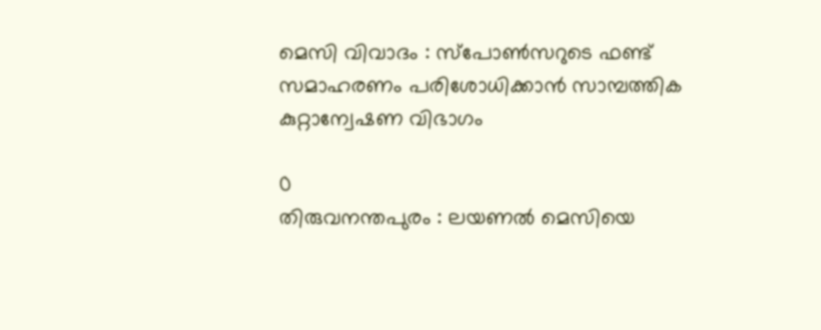മെസി വിവാദം : സ്‌പോൺസറുടെ ഫണ്ട് സമാഹരണം പരിശോധിക്കാൻ സാമ്പത്തിക കുറ്റാന്വേഷണ വിഭാഗം

0
തിരുവനന്തപുരം : ലയണൽ മെസിയെ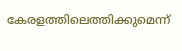കേരളത്തിലെത്തിക്കുമെന്ന്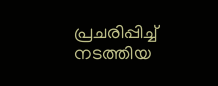പ്രചരിപ്പിച്ച് നടത്തിയ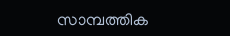സാമ്പത്തിക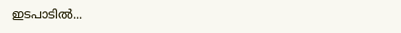ഇടപാടിൽ...